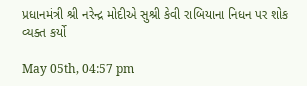પ્રધાનમંત્રી શ્રી નરેન્દ્ર મોદીએ સુશ્રી કેવી રાબિયાના નિધન પર શોક વ્યક્ત કર્યો

May 05th, 04:57 pm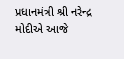પ્રધાનમંત્રી શ્રી નરેન્દ્ર મોદીએ આજે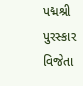પદ્મશ્રી પુરસ્કાર વિજેતા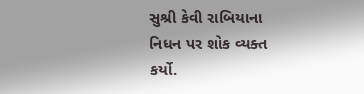સુશ્રી કેવી રાબિયાના નિધન પર શોક વ્યક્ત કર્યો.